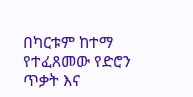በካርቱም ከተማ የተፈጸመው የድሮን ጥቃት እና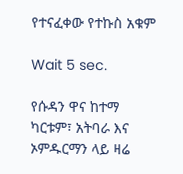የተናፈቀው የተኩስ አቁም

Wait 5 sec.

የሱዳን ዋና ከተማ ካርቱም፣ አትባራ እና ኦምዱርማን ላይ ዛሬ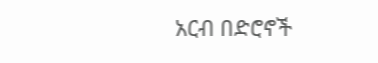አርብ በድሮኖች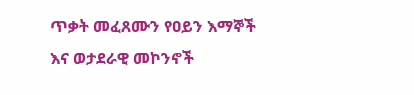ጥቃት መፈጸሙን የዐይን እማኞች እና ወታደራዊ መኮንኖች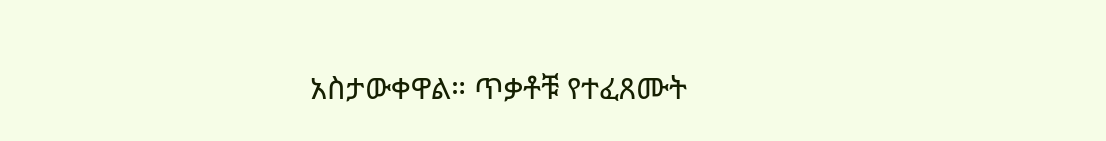አስታውቀዋል። ጥቃቶቹ የተፈጸሙት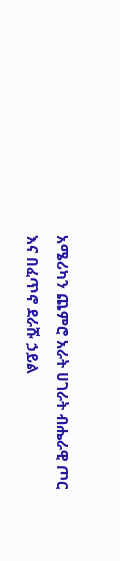አሜሪካን ጨምሮ አራት ሀገራት ብሔራዊ ጦር እና በፈጥኖ ደራሹ ኃይል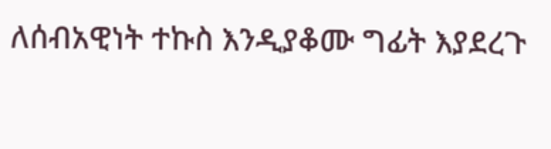ለሰብአዊነት ተኩስ እንዲያቆሙ ግፊት እያደረጉ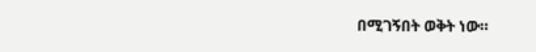በሚገኝበት ወቅት ነው።